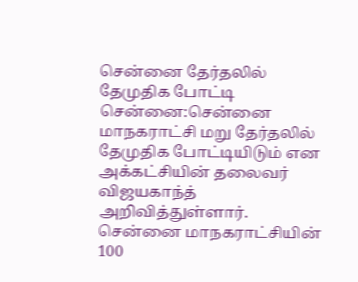சென்னை தேர்தலில் தேமுதிக போட்டி
சென்னை:சென்னை மாநகராட்சி மறு தேர்தலில் தேமுதிக போட்டியிடும் என அக்கட்சியின் தலைவர் விஜயகாந்த் அறிவித்துள்ளார்.
சென்னை மாநகராட்சியின் 100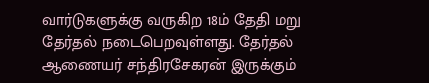வார்டுகளுக்கு வருகிற 18ம் தேதி மறு தேர்தல் நடைபெறவுள்ளது. தேர்தல் ஆணையர் சந்திரசேகரன் இருக்கும்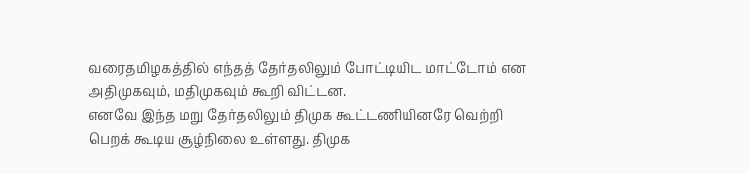வரைதமிழகத்தில் எந்தத் தேர்தலிலும் போட்டியிட மாட்டோம் என அதிமுகவும், மதிமுகவும் கூறி விட்டன.
எனவே இந்த மறு தேர்தலிலும் திமுக கூட்டணியினரே வெற்றி பெறக் கூடிய சூழ்நிலை உள்ளது. திமுக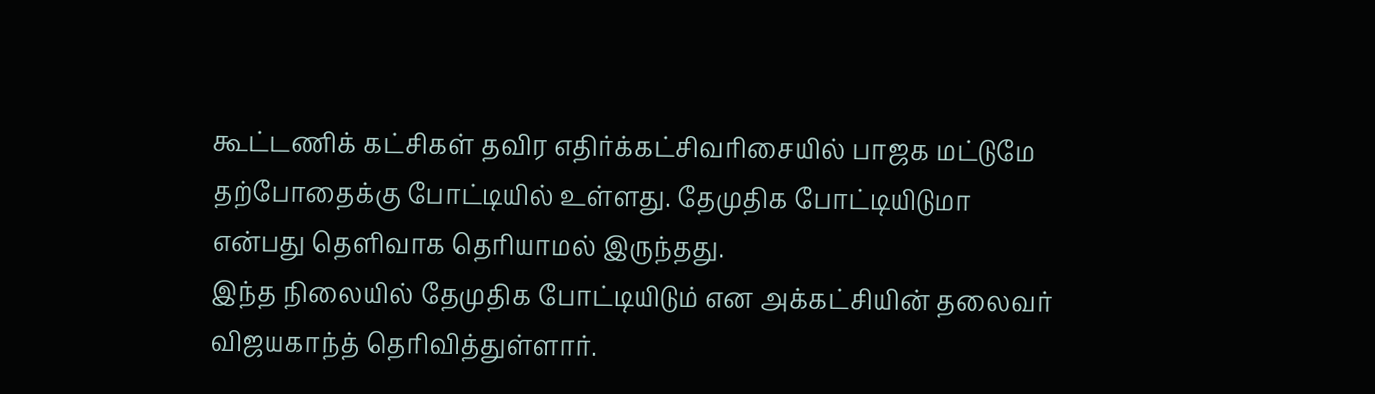கூட்டணிக் கட்சிகள் தவிர எதிர்க்கட்சிவரிசையில் பாஜக மட்டுமே தற்போதைக்கு போட்டியில் உள்ளது. தேமுதிக போட்டியிடுமா என்பது தெளிவாக தெரியாமல் இருந்தது.
இந்த நிலையில் தேமுதிக போட்டியிடும் என அக்கட்சியின் தலைவர் விஜயகாந்த் தெரிவித்துள்ளார்.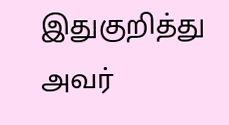இதுகுறித்து அவர்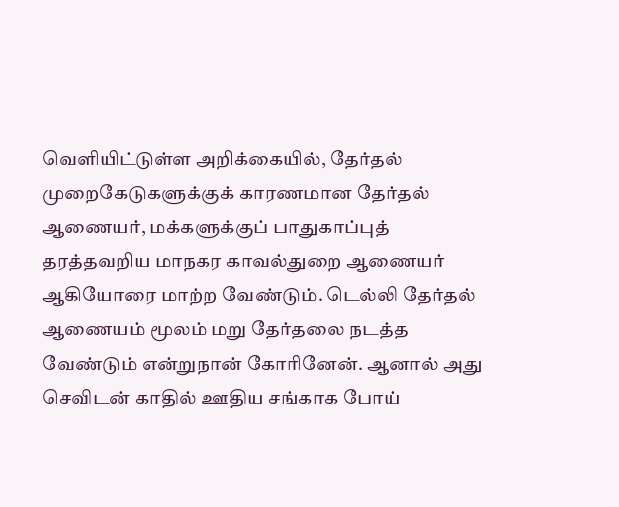வெளியிட்டுள்ள அறிக்கையில், தேர்தல் முறைகேடுகளுக்குக் காரணமான தேர்தல் ஆணையர், மக்களுக்குப் பாதுகாப்புத் தரத்தவறிய மாநகர காவல்துறை ஆணையர் ஆகியோரை மாற்ற வேண்டும். டெல்லி தேர்தல் ஆணையம் மூலம் மறு தேர்தலை நடத்த வேண்டும் என்றுநான் கோரினேன். ஆனால் அது செவிடன் காதில் ஊதிய சங்காக போய்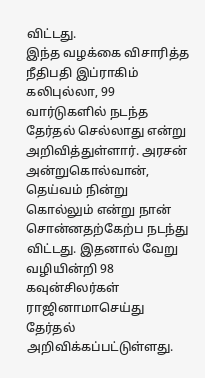விட்டது.
இந்த வழக்கை விசாரித்த நீதிபதி இப்ராகிம் கலிபுல்லா, 99 வார்டுகளில் நடந்த தேர்தல் செல்லாது என்று அறிவித்துள்ளார். அரசன் அன்றுகொல்வான், தெய்வம் நின்று கொல்லும் என்று நான் சொன்னதற்கேற்ப நடந்து விட்டது. இதனால் வேறு வழியின்றி 98 கவுன்சிலர்கள் ராஜினாமாசெய்து தேர்தல் அறிவிக்கப்பட்டுள்ளது.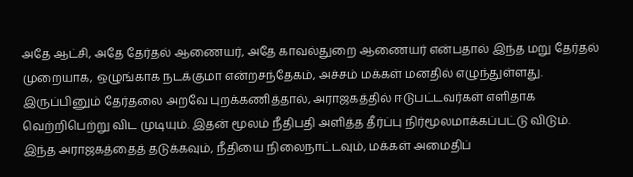அதே ஆட்சி, அதே தேர்தல் ஆணையர், அதே காவல்துறை ஆணையர் என்பதால் இந்த மறு தேர்தல் முறையாக, ஒழுங்காக நடக்குமா என்றசந்தேகம், அச்சம் மக்கள் மனதில் எழுந்துள்ளது. இருப்பினும் தேர்தலை அறவே புறக்கணித்தால், அராஜகத்தில் ஈடுபட்டவர்கள் எளிதாக வெற்றிபெற்று விட முடியும். இதன் மூலம் நீதிபதி அளித்த தீர்ப்பு நிர்மூலமாக்கப்பட்டு விடும்.
இந்த அராஜகத்தைத் தடுக்கவும், நீதியை நிலைநாட்டவும், மக்கள் அமைதிப்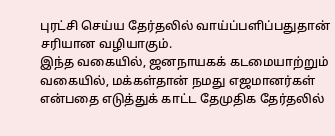புரட்சி செய்ய தேர்தலில் வாய்ப்பளிப்பதுதான் சரியான வழியாகும்.
இந்த வகையில், ஜனநாயகக் கடமையாற்றும் வகையில், மக்கள்தான் நமது எஜமானர்கள் என்பதை எடுத்துக் காட்ட தேமுதிக தேர்தலில்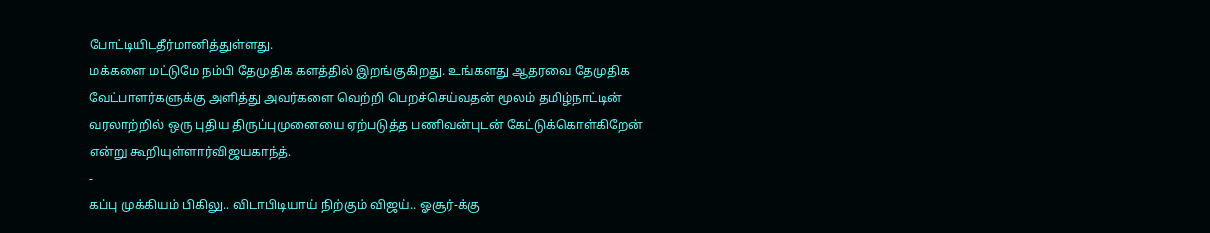போட்டியிடதீர்மானித்துள்ளது.
மக்களை மட்டுமே நம்பி தேமுதிக களத்தில் இறங்குகிறது. உங்களது ஆதரவை தேமுதிக வேட்பாளர்களுக்கு அளித்து அவர்களை வெற்றி பெறச்செய்வதன் மூலம் தமிழ்நாட்டின் வரலாற்றில் ஒரு புதிய திருப்புமுனையை ஏற்படுத்த பணிவன்புடன் கேட்டுக்கொள்கிறேன் என்று கூறியுள்ளார்விஜயகாந்த்.
-
கப்பு முக்கியம் பிகிலு.. விடாபிடியாய் நிற்கும் விஜய்.. ஓசூர்-க்கு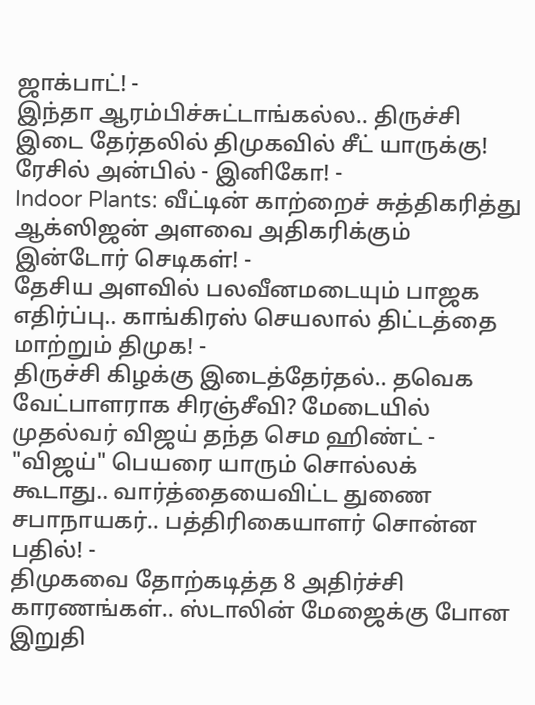ஜாக்பாட்! -
இந்தா ஆரம்பிச்சுட்டாங்கல்ல.. திருச்சி இடை தேர்தலில் திமுகவில் சீட் யாருக்கு! ரேசில் அன்பில் - இனிகோ! -
Indoor Plants: வீட்டின் காற்றைச் சுத்திகரித்து ஆக்ஸிஜன் அளவை அதிகரிக்கும் இன்டோர் செடிகள்! -
தேசிய அளவில் பலவீனமடையும் பாஜக எதிர்ப்பு.. காங்கிரஸ் செயலால் திட்டத்தை மாற்றும் திமுக! -
திருச்சி கிழக்கு இடைத்தேர்தல்.. தவெக வேட்பாளராக சிரஞ்சீவி? மேடையில் முதல்வர் விஜய் தந்த செம ஹிண்ட் -
"விஜய்" பெயரை யாரும் சொல்லக் கூடாது.. வார்த்தையைவிட்ட துணை சபாநாயகர்.. பத்திரிகையாளர் சொன்ன பதில்! -
திமுகவை தோற்கடித்த 8 அதிர்ச்சி காரணங்கள்.. ஸ்டாலின் மேஜைக்கு போன இறுதி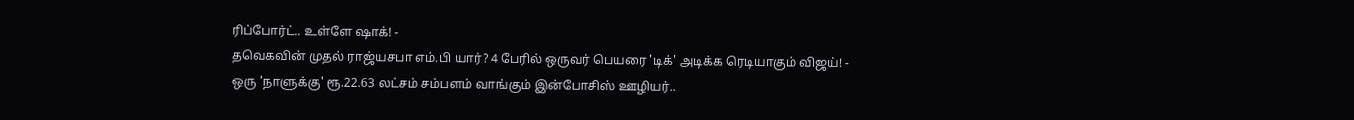ரிப்போர்ட்.. உள்ளே ஷாக்! -
தவெகவின் முதல் ராஜ்யசபா எம்.பி யார்? 4 பேரில் ஒருவர் பெயரை 'டிக்' அடிக்க ரெடியாகும் விஜய்! -
ஒரு 'நாளுக்கு' ரூ.22.63 லட்சம் சம்பளம் வாங்கும் இன்போசிஸ் ஊழியர்..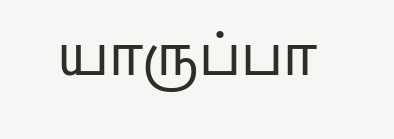யாருப்பா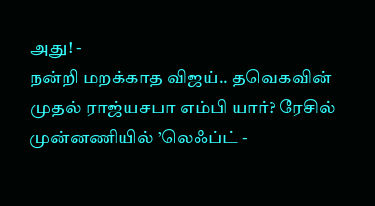அது! -
நன்றி மறக்காத விஜய்.. தவெகவின் முதல் ராஜ்யசபா எம்பி யார்? ரேசில் முன்னணியில் ’லெஃப்ட் -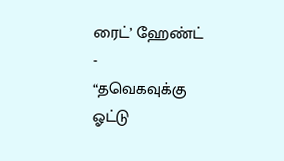ரைட்’ ஹேண்ட் -
“தவெகவுக்கு ஓட்டு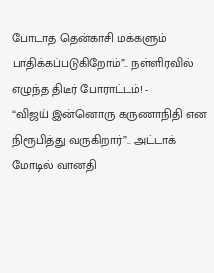போடாத தென்காசி மக்களும் பாதிக்கப்படுகிறோம்”.. நள்ளிரவில் எழுந்த திடீர் போராட்டம்! -
“விஜய் இன்னொரு கருணாநிதி என நிரூபித்து வருகிறார்”.. அட்டாக் மோடில் வானதி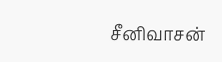சீனிவாசன்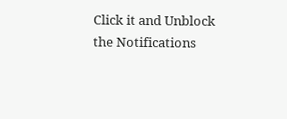Click it and Unblock the Notifications